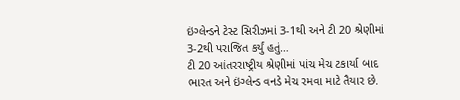ઇંગ્લેન્ડને ટેસ્ટ સિરીઝમાં 3-1થી અને ટી 20 શ્રેણીમાં 3-2થી પરાજિત કર્યું હતું…
ટી 20 આંતરરાષ્ટ્રીય શ્રેણીમાં પાંચ મેચ ટકાર્યા બાદ ભારત અને ઇંગ્લેન્ડ વનડે મેચ રમવા માટે તૈયાર છે.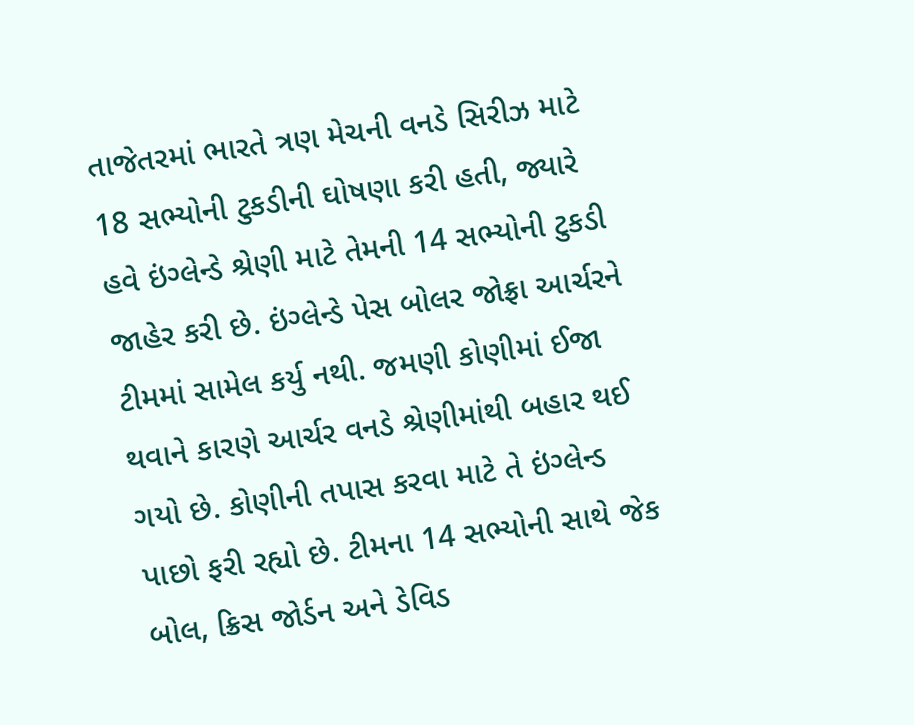તાજેતરમાં ભારતે ત્રણ મેચની વનડે સિરીઝ માટે 18 સભ્યોની ટુકડીની ઘોષણા કરી હતી, જ્યારે હવે ઇંગ્લેન્ડે શ્રેણી માટે તેમની 14 સભ્યોની ટુકડી જાહેર કરી છે. ઇંગ્લેન્ડે પેસ બોલર જોફ્રા આર્ચરને ટીમમાં સામેલ કર્યુ નથી. જમણી કોણીમાં ઈજા થવાને કારણે આર્ચર વનડે શ્રેણીમાંથી બહાર થઈ ગયો છે. કોણીની તપાસ કરવા માટે તે ઇંગ્લેન્ડ પાછો ફરી રહ્યો છે. ટીમના 14 સભ્યોની સાથે જેક બોલ, ક્રિસ જોર્ડન અને ડેવિડ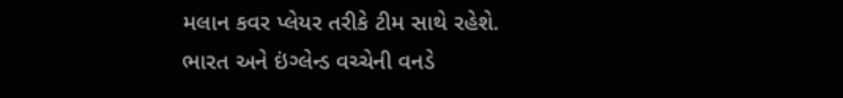મલાન કવર પ્લેયર તરીકે ટીમ સાથે રહેશે.
ભારત અને ઇંગ્લેન્ડ વચ્ચેની વનડે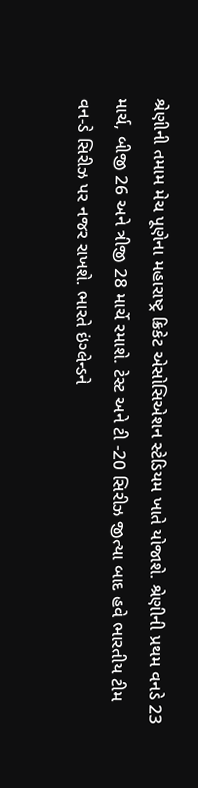શ્રેણીની તમામ મેચ પૂણેના મહારાષ્ટ્ર ક્રિકેટ એસોસિએશન સ્ટેડિયમ ખાતે યોજાશે. શ્રેણીની પ્રથમ વનડે 23 માર્ચ, બીજી 26 અને ત્રીજી 28 માર્ચે રમાશે. ટેસ્ટ અને ટી -20 સિરીઝ જીત્યા બાદ હવે ભારતીય ટીમ વન-ડે સિરીઝ પર નજર રાખશે. ભારતે ઇંગ્લેન્ડને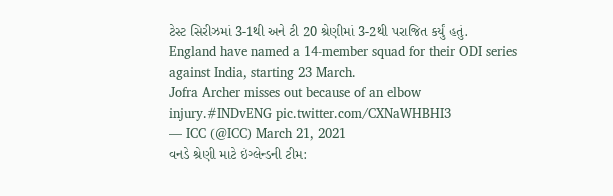ટેસ્ટ સિરીઝમાં 3-1થી અને ટી 20 શ્રેણીમાં 3-2થી પરાજિત કર્યું હતું.
England have named a 14-member squad for their ODI series against India, starting 23 March.
Jofra Archer misses out because of an elbow injury.#INDvENG pic.twitter.com/CXNaWHBHI3
— ICC (@ICC) March 21, 2021
વનડે શ્રેણી માટે ઇંગ્લેન્ડની ટીમ: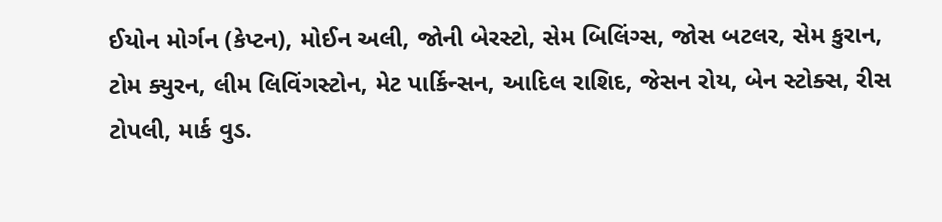ઈયોન મોર્ગન (કેપ્ટન), મોઈન અલી, જોની બેરસ્ટો, સેમ બિલિંગ્સ, જોસ બટલર, સેમ કુરાન, ટોમ ક્યુરન, લીમ લિવિંગસ્ટોન, મેટ પાર્કિન્સન, આદિલ રાશિદ, જેસન રોય, બેન સ્ટોક્સ, રીસ ટોપલી, માર્ક વુડ.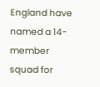England have named a 14-member squad for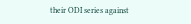their ODI series against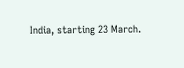India, starting 23 March.